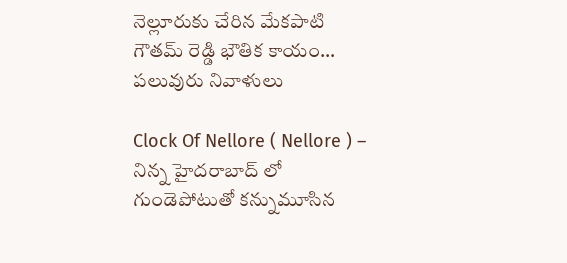నెల్లూరుకు చేరిన మేకపాటి గౌతమ్ రెడ్డి భౌతిక కాయం… పలువురు నివాళులు

Clock Of Nellore ( Nellore ) – నిన్న హైదరాబాద్ లో గుండెపోటుతో కన్నుమూసిన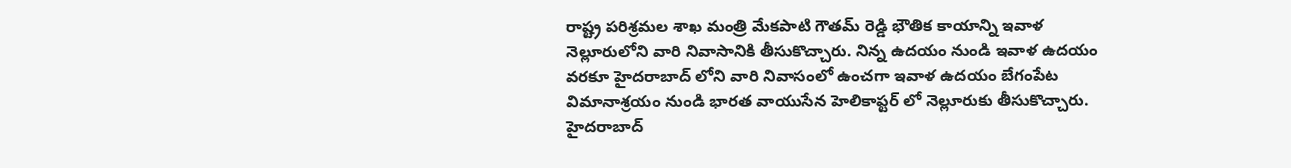రాష్ట్ర పరిశ్రమల శాఖ మంత్రి మేకపాటి గౌతమ్ రెడ్డి భౌతిక కాయాన్ని ఇవాళ నెల్లూరులోని వారి నివాసానికి తీసుకొచ్చారు. నిన్న ఉదయం నుండి ఇవాళ ఉదయం వరకూ హైదరాబాద్ లోని వారి నివాసంలో ఉంచగా ఇవాళ ఉదయం బేగంపేట విమానాశ్రయం నుండి భారత వాయుసేన హెలికాప్టర్ లో నెల్లూరుకు తీసుకొచ్చారు. హైదరాబాద్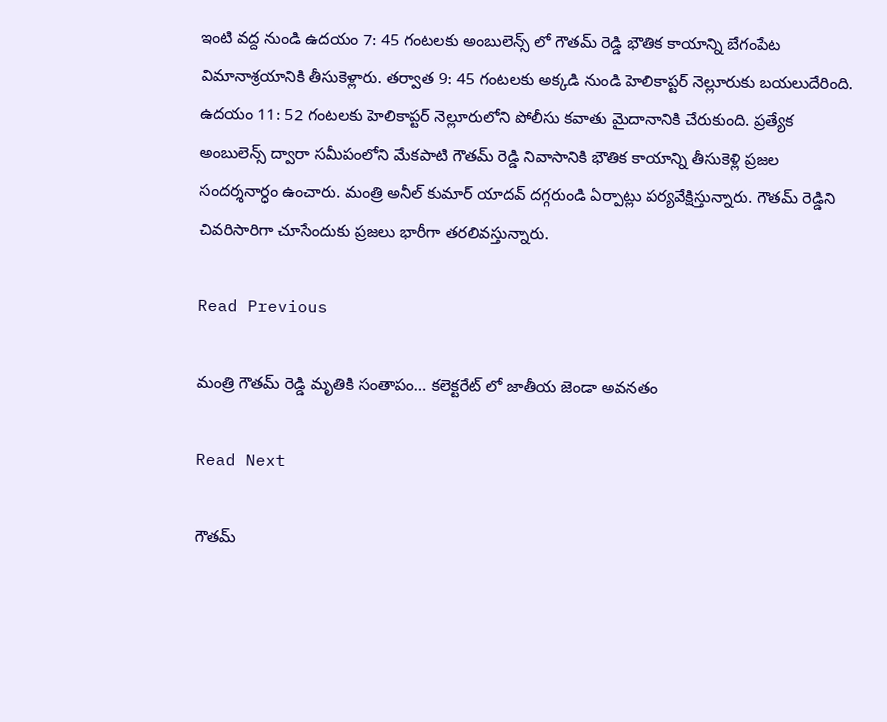ఇంటి వద్ద నుండి ఉదయం 7: 45 గంటలకు అంబులెన్స్ లో గౌతమ్ రెడ్డి భౌతిక కాయాన్ని బేగంపేట విమానాశ్రయానికి తీసుకెళ్లారు. తర్వాత 9: 45 గంటలకు అక్కడి నుండి హెలికాప్టర్ నెల్లూరుకు బయలుదేరింది. ఉదయం 11: 52 గంటలకు హెలికాప్టర్ నెల్లూరులోని పోలీసు కవాతు మైదానానికి చేరుకుంది. ప్రత్యేక అంబులెన్స్ ద్వారా సమీపంలోని మేకపాటి గౌతమ్ రెడ్డి నివాసానికి భౌతిక కాయాన్ని తీసుకెళ్లి ప్రజల సందర్శనార్ధం ఉంచారు. మంత్రి అనీల్ కుమార్ యాదవ్ దగ్గరుండి ఏర్పాట్లు పర్యవేక్షిస్తున్నారు. గౌతమ్ రెడ్డిని చివరిసారిగా చూసేందుకు ప్రజలు భారీగా తరలివస్తున్నారు.

Read Previous

మంత్రి గౌతమ్ రెడ్డి మృతికి సంతాపం… కలెక్టరేట్ లో జాతీయ జెండా అవనతం

Read Next

గౌతమ్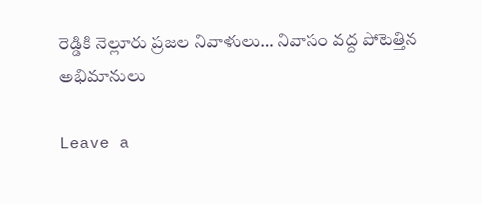రెడ్డికి నెల్లూరు ప్రజల నివాళులు… నివాసం వద్ద పోటెత్తిన అభిమానులు

Leave a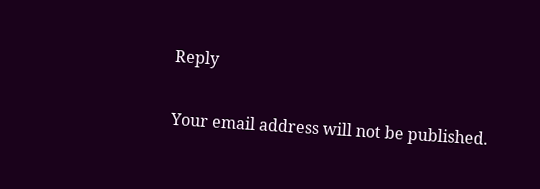Reply

Your email address will not be published.